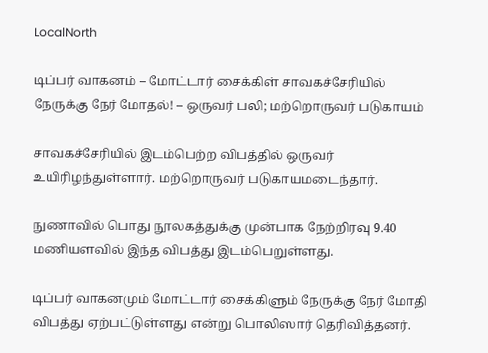LocalNorth

டிப்பர் வாகனம் – மோட்டார் சைக்கிள் சாவகச்சேரியில் நேருக்கு நேர் மோதல்! – ஒருவர் பலி; மற்றொருவர் படுகாயம்

சாவகச்சேரியில் இடம்பெற்ற விபத்தில் ஒருவர் உயிரிழந்துள்ளார். மற்றொருவர் படுகாயமடைந்தார்.

நுணாவில் பொது நூலகத்துக்கு முன்பாக நேற்றிரவு 9.40 மணியளவில் இந்த விபத்து இடம்பெறுள்ளது.

டிப்பர் வாகனமும் மோட்டார் சைக்கிளும் நேருக்கு நேர் மோதி விபத்து ஏற்பட்டுள்ளது என்று பொலிஸார் தெரிவித்தனர்.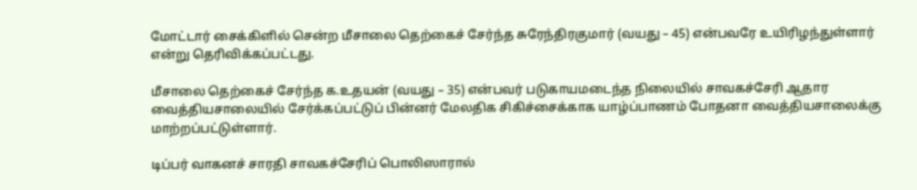மோட்டார் சைக்கிளில் சென்ற மீசாலை தெற்கைச் சேர்ந்த சுரேந்திரகுமார் (வயது – 45) என்பவரே உயிரிழந்துள்ளார் என்று தெரிவிக்கப்பட்டது.

மீசாலை தெற்கைச் சேர்ந்த க.உதயன் (வயது – 35) என்பவர் படுகாயமடைந்த நிலையில் சாவகச்சேரி ஆதார வைத்தியசாலையில் சேர்க்கப்பட்டுப் பின்னர் மேலதிக சிகிச்சைக்காக யாழ்ப்பாணம் போதனா வைத்தியசாலைக்கு மாற்றப்பட்டுள்ளார்.

டிப்பர் வாகனச் சாரதி சாவகச்சேரிப் பொலிஸாரால்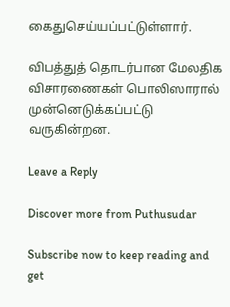கைதுசெய்யப்பட்டுள்ளார்.

விபத்துத் தொடர்பான மேலதிக விசாரணைகள் பொலிஸாரால் முன்னெடுக்கப்பட்டு வருகின்றன.

Leave a Reply

Discover more from Puthusudar

Subscribe now to keep reading and get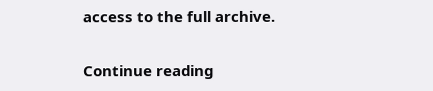access to the full archive.

Continue reading